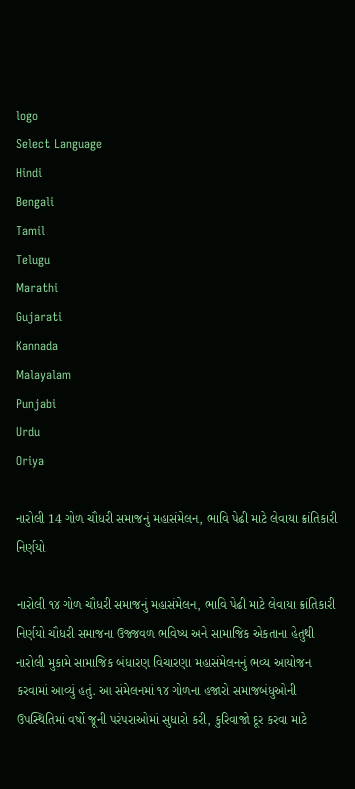logo
Select Language
Hindi
Bengali
Tamil
Telugu
Marathi
Gujarati
Kannada
Malayalam
Punjabi
Urdu
Oriya

નારોલી 14 ગોળ ચૌધરી સમાજનું મહાસંમેલન, ભાવિ પેઢી માટે લેવાયા ક્રાંતિકારી નિર્ણયો

નારોલી ૧૪ ગોળ ચૌધરી સમાજનું મહાસંમેલન, ભાવિ પેઢી માટે લેવાયા ક્રાંતિકારી નિર્ણયો ચૌધરી સમાજના ઉજ્જવળ ભવિષ્ય અને સામાજિક એકતાના હેતુથી નારોલી મુકામે સામાજિક બંધારણ વિચારણા મહાસંમેલનનું ભવ્ય આયોજન કરવામાં આવ્યું હતું. આ સંમેલનમાં ૧૪ ગોળના હજારો સમાજબંધુઓની ઉપસ્થિતિમાં વર્ષો જૂની પરંપરાઓમાં સુધારો કરી, કુરિવાજો દૂર કરવા માટે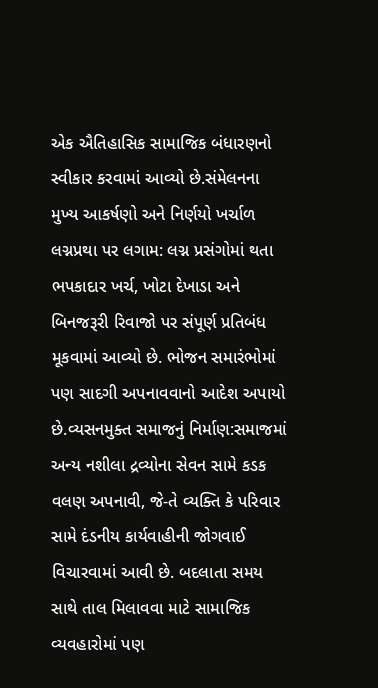એક ઐતિહાસિક સામાજિક બંધારણનો સ્વીકાર કરવામાં આવ્યો છે.સંમેલનના મુખ્ય આકર્ષણો અને નિર્ણયો ખર્ચાળ લગ્નપ્રથા પર લગામ: લગ્ન પ્રસંગોમાં થતા ભપકાદાર ખર્ચ, ખોટા દેખાડા અને બિનજરૂરી રિવાજો પર સંપૂર્ણ પ્રતિબંધ મૂકવામાં આવ્યો છે. ભોજન સમારંભોમાં પણ સાદગી અપનાવવાનો આદેશ અપાયો છે.વ્યસનમુક્ત સમાજનું નિર્માણ:સમાજમાં અન્ય નશીલા દ્રવ્યોના સેવન સામે કડક વલણ અપનાવી, જે-તે વ્યક્તિ કે પરિવાર સામે દંડનીય કાર્યવાહીની જોગવાઈ વિચારવામાં આવી છે. બદલાતા સમય સાથે તાલ મિલાવવા માટે સામાજિક વ્યવહારોમાં પણ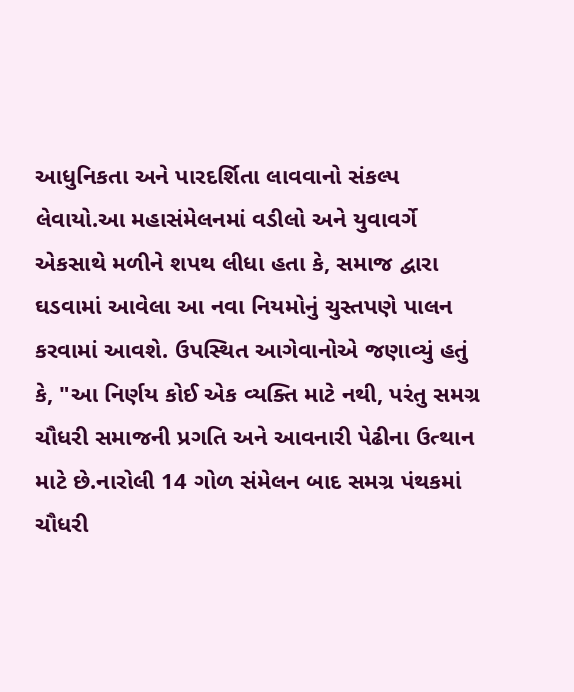આધુનિકતા અને પારદર્શિતા લાવવાનો સંકલ્પ લેવાયો.આ મહાસંમેલનમાં વડીલો અને યુવાવર્ગે એકસાથે મળીને શપથ લીધા હતા કે, સમાજ દ્વારા ઘડવામાં આવેલા આ નવા નિયમોનું ચુસ્તપણે પાલન કરવામાં આવશે. ઉપસ્થિત આગેવાનોએ જણાવ્યું હતું કે, "આ નિર્ણય કોઈ એક વ્યક્તિ માટે નથી, પરંતુ સમગ્ર ચૌધરી સમાજની પ્રગતિ અને આવનારી પેઢીના ઉત્થાન માટે છે.નારોલી 14 ગોળ સંમેલન બાદ સમગ્ર પંથકમાં ચૌધરી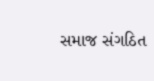સમાજ સંગઠિત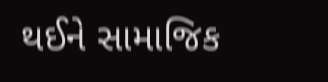થઈને સામાજિક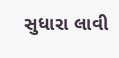સુધારા લાવી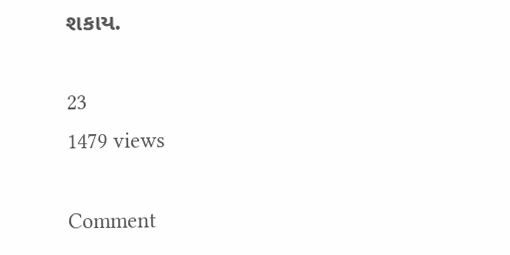શકાય.

23
1479 views

Comment